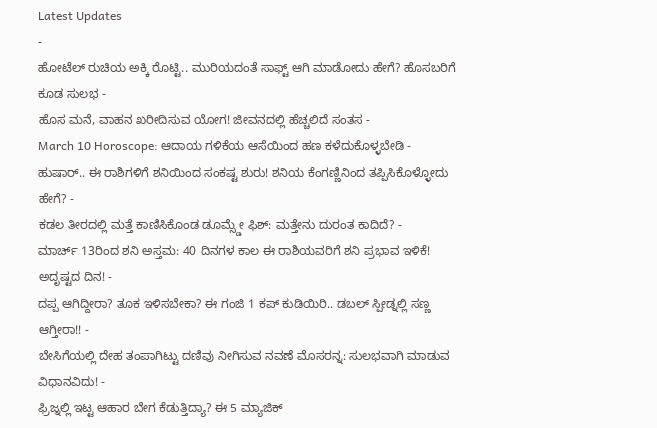Latest Updates
-
ಹೋಟೆಲ್ ರುಚಿಯ ಅಕ್ಕಿ ರೊಟ್ಟಿ.. ಮುರಿಯದಂತೆ ಸಾಫ್ಟ್ ಆಗಿ ಮಾಡೋದು ಹೇಗೆ? ಹೊಸಬರಿಗೆ ಕೂಡ ಸುಲಭ -
ಹೊಸ ಮನೆ, ವಾಹನ ಖರೀದಿಸುವ ಯೋಗ! ಜೀವನದಲ್ಲಿ ಹೆಚ್ಚಲಿದೆ ಸಂತಸ -
March 10 Horoscope: ಆದಾಯ ಗಳಿಕೆಯ ಆಸೆಯಿಂದ ಹಣ ಕಳೆದುಕೊಳ್ಳಬೇಡಿ -
ಹುಷಾರ್.. ಈ ರಾಶಿಗಳಿಗೆ ಶನಿಯಿಂದ ಸಂಕಷ್ಟ ಶುರು! ಶನಿಯ ಕೆಂಗಣ್ಣಿನಿಂದ ತಪ್ಪಿಸಿಕೊಳ್ಳೋದು ಹೇಗೆ? -
ಕಡಲ ತೀರದಲ್ಲಿ ಮತ್ತೆ ಕಾಣಿಸಿಕೊಂಡ ಡೂಮ್ಸ್ಡೇ ಫಿಶ್: ಮತ್ತೇನು ದುರಂತ ಕಾದಿದೆ? -
ಮಾರ್ಚ್ 13ರಿಂದ ಶನಿ ಅಸ್ತಮ: 40 ದಿನಗಳ ಕಾಲ ಈ ರಾಶಿಯವರಿಗೆ ಶನಿ ಪ್ರಭಾವ ಇಳಿಕೆ! ಅದೃಷ್ಟದ ದಿನ! -
ದಪ್ಪ ಆಗಿದ್ದೀರಾ? ತೂಕ ಇಳಿಸಬೇಕಾ? ಈ ಗಂಜಿ 1 ಕಪ್ ಕುಡಿಯಿರಿ.. ಡಬಲ್ ಸ್ಪೀಡ್ನಲ್ಲಿ ಸಣ್ಣ ಆಗ್ತೀರಾ!! -
ಬೇಸಿಗೆಯಲ್ಲಿ ದೇಹ ತಂಪಾಗಿಟ್ಟು ದಣಿವು ನೀಗಿಸುವ ನವಣೆ ಮೊಸರನ್ನ: ಸುಲಭವಾಗಿ ಮಾಡುವ ವಿಧಾನವಿದು! -
ಫ್ರಿಜ್ನಲ್ಲಿ ಇಟ್ಟ ಆಹಾರ ಬೇಗ ಕೆಡುತ್ತಿದ್ಯಾ? ಈ 5 ಮ್ಯಾಜಿಕ್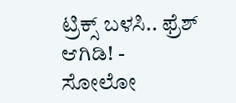ಟ್ರಿಕ್ಸ್ ಬಳಸಿ.. ಫ್ರೆಶ್ ಆಗಿಡಿ! -
ಸೋಲೋ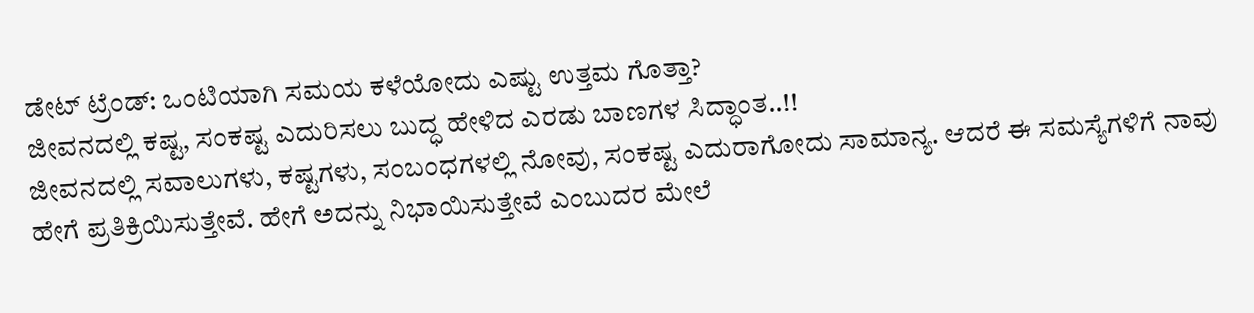ಡೇಟ್ ಟ್ರೆಂಡ್: ಒಂಟಿಯಾಗಿ ಸಮಯ ಕಳೆಯೋದು ಎಷ್ಟು ಉತ್ತಮ ಗೊತ್ತಾ?
ಜೀವನದಲ್ಲಿ ಕಷ್ಟ, ಸಂಕಷ್ಟ ಎದುರಿಸಲು ಬುದ್ಧ ಹೇಳಿದ ಎರಡು ಬಾಣಗಳ ಸಿದ್ಧಾಂತ..!!
ಜೀವನದಲ್ಲಿ ಸವಾಲುಗಳು, ಕಷ್ಟಗಳು, ಸಂಬಂಧಗಳಲ್ಲಿ ನೋವು, ಸಂಕಷ್ಟ ಎದುರಾಗೋದು ಸಾಮಾನ್ಯ. ಆದರೆ ಈ ಸಮಸ್ಯೆಗಳಿಗೆ ನಾವು ಹೇಗೆ ಪ್ರತಿಕ್ರಿಯಿಸುತ್ತೇವೆ. ಹೇಗೆ ಅದನ್ನು ನಿಭಾಯಿಸುತ್ತೇವೆ ಎಂಬುದರ ಮೇಲೆ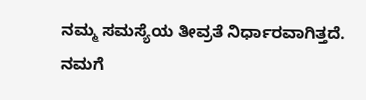ನಮ್ಮ ಸಮಸ್ಯೆಯ ತೀವ್ರತೆ ನಿರ್ಧಾರವಾಗಿತ್ತದೆ.
ನಮಗೆ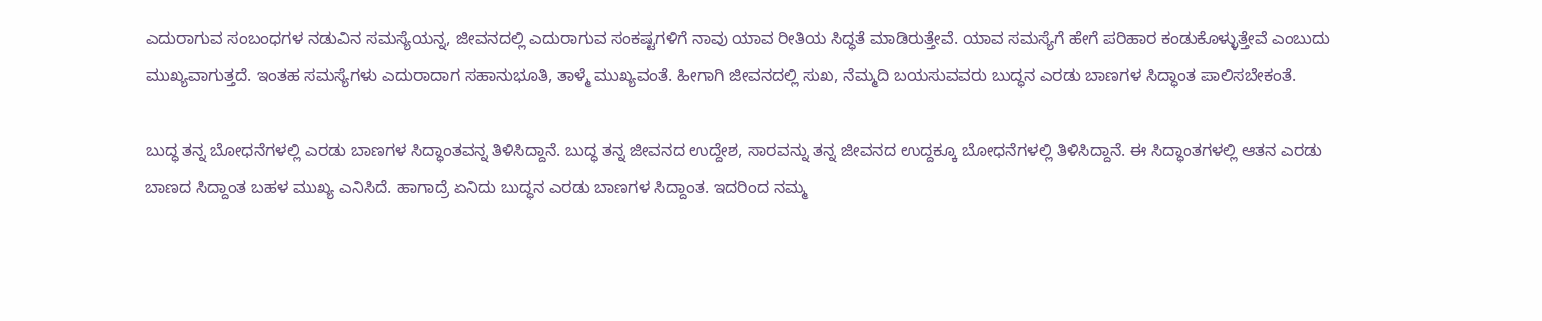ಎದುರಾಗುವ ಸಂಬಂಧಗಳ ನಡುವಿನ ಸಮಸ್ಯೆಯನ್ನ, ಜೀವನದಲ್ಲಿ ಎದುರಾಗುವ ಸಂಕಷ್ಟಗಳಿಗೆ ನಾವು ಯಾವ ರೀತಿಯ ಸಿದ್ಧತೆ ಮಾಡಿರುತ್ತೇವೆ. ಯಾವ ಸಮಸ್ಯೆಗೆ ಹೇಗೆ ಪರಿಹಾರ ಕಂಡುಕೊಳ್ಳುತ್ತೇವೆ ಎಂಬುದು ಮುಖ್ಯವಾಗುತ್ತದೆ. ಇಂತಹ ಸಮಸ್ಯೆಗಳು ಎದುರಾದಾಗ ಸಹಾನುಭೂತಿ, ತಾಳ್ಮೆ ಮುಖ್ಯವಂತೆ. ಹೀಗಾಗಿ ಜೀವನದಲ್ಲಿ ಸುಖ, ನೆಮ್ಮದಿ ಬಯಸುವವರು ಬುದ್ಧನ ಎರಡು ಬಾಣಗಳ ಸಿದ್ಧಾಂತ ಪಾಲಿಸಬೇಕಂತೆ.

ಬುದ್ಧ ತನ್ನ ಬೋಧನೆಗಳಲ್ಲಿ ಎರಡು ಬಾಣಗಳ ಸಿದ್ಧಾಂತವನ್ನ ತಿಳಿಸಿದ್ದಾನೆ. ಬುದ್ಧ ತನ್ನ ಜೀವನದ ಉದ್ದೇಶ, ಸಾರವನ್ನು ತನ್ನ ಜೀವನದ ಉದ್ದಕ್ಕೂ ಬೋಧನೆಗಳಲ್ಲಿ ತಿಳಿಸಿದ್ದಾನೆ. ಈ ಸಿದ್ಧಾಂತಗಳಲ್ಲಿ ಆತನ ಎರಡು ಬಾಣದ ಸಿದ್ದಾಂತ ಬಹಳ ಮುಖ್ಯ ಎನಿಸಿದೆ. ಹಾಗಾದ್ರೆ ಏನಿದು ಬುದ್ಧನ ಎರಡು ಬಾಣಗಳ ಸಿದ್ದಾಂತ. ಇದರಿಂದ ನಮ್ಮ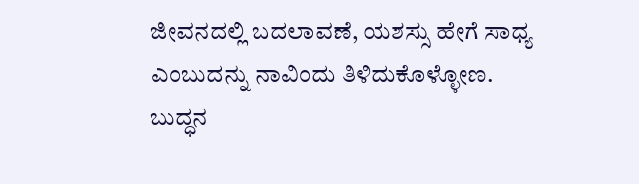ಜೀವನದಲ್ಲಿ ಬದಲಾವಣೆ, ಯಶಸ್ಸು ಹೇಗೆ ಸಾಧ್ಯ ಎಂಬುದನ್ನು ನಾವಿಂದು ತಿಳಿದುಕೊಳ್ಳೋಣ.
ಬುದ್ಧನ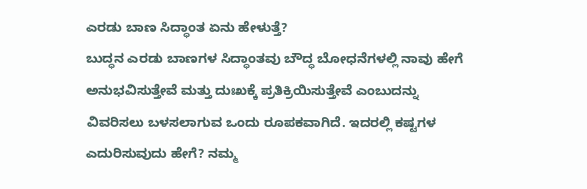ಎರಡು ಬಾಣ ಸಿದ್ಧಾಂತ ಏನು ಹೇಳುತ್ತೆ?
ಬುದ್ಧನ ಎರಡು ಬಾಣಗಳ ಸಿದ್ಧಾಂತವು ಬೌದ್ಧ ಬೋಧನೆಗಳಲ್ಲಿ ನಾವು ಹೇಗೆ ಅನುಭವಿಸುತ್ತೇವೆ ಮತ್ತು ದುಃಖಕ್ಕೆ ಪ್ರತಿಕ್ರಿಯಿಸುತ್ತೇವೆ ಎಂಬುದನ್ನು ವಿವರಿಸಲು ಬಳಸಲಾಗುವ ಒಂದು ರೂಪಕವಾಗಿದೆ. ಇದರಲ್ಲಿ ಕಷ್ಟಗಳ ಎದುರಿಸುವುದು ಹೇಗೆ? ನಮ್ಮ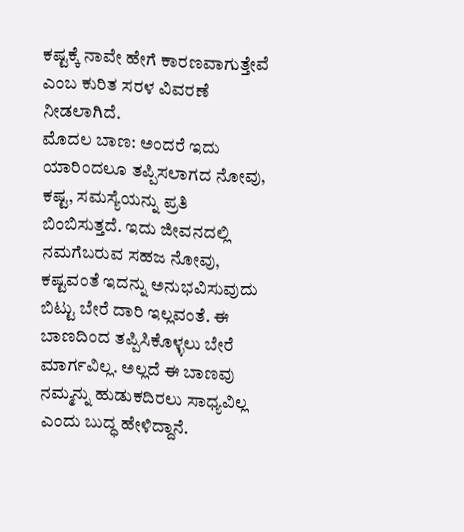ಕಷ್ಟಕ್ಕೆ ನಾವೇ ಹೇಗೆ ಕಾರಣವಾಗುತ್ತೇವೆ ಎಂಬ ಕುರಿತ ಸರಳ ವಿವರಣೆ ನೀಡಲಾಗಿದೆ.
ಮೊದಲ ಬಾಣ: ಅಂದರೆ ಇದು ಯಾರಿಂದಲೂ ತಪ್ಪಿಸಲಾಗದ ನೋವು, ಕಷ್ಟ, ಸಮಸ್ಯೆಯನ್ನು ಪ್ರತಿ ಬಿಂಬಿಸುತ್ತದೆ. ಇದು ಜೀವನದಲ್ಲಿ ನಮಗೆಬರುವ ಸಹಜ ನೋವು, ಕಷ್ಟವಂತೆ ಇದನ್ನು ಅನುಭವಿಸುವುದು ಬಿಟ್ಟು ಬೇರೆ ದಾರಿ ಇಲ್ಲವಂತೆ. ಈ ಬಾಣದಿಂದ ತಪ್ಪಿಸಿಕೊಳ್ಳಲು ಬೇರೆ ಮಾರ್ಗವಿಲ್ಲ. ಅಲ್ಲದೆ ಈ ಬಾಣವು ನಮ್ಮನ್ನು ಹುಡುಕದಿರಲು ಸಾಧ್ಯವಿಲ್ಲ ಎಂದು ಬುದ್ಧ ಹೇಳಿದ್ದಾನೆ.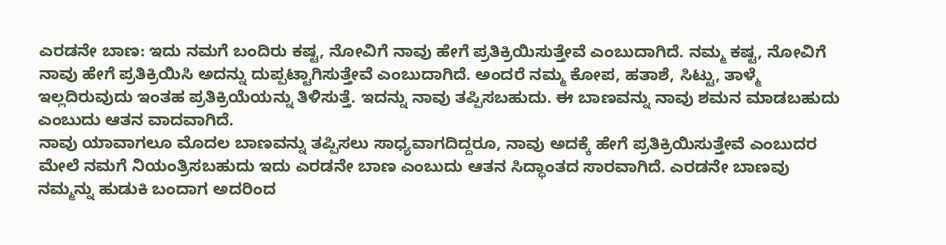ಎರಡನೇ ಬಾಣ: ಇದು ನಮಗೆ ಬಂದಿರು ಕಷ್ಟ, ನೋವಿಗೆ ನಾವು ಹೇಗೆ ಪ್ರತಿಕ್ರಿಯಿಸುತ್ತೇವೆ ಎಂಬುದಾಗಿದೆ. ನಮ್ಮ ಕಷ್ಟ, ನೋವಿಗೆ ನಾವು ಹೇಗೆ ಪ್ರತಿಕ್ರಿಯಿಸಿ ಅದನ್ನು ದುಪ್ಪಟ್ಟಾಗಿಸುತ್ತೇವೆ ಎಂಬುದಾಗಿದೆ. ಅಂದರೆ ನಮ್ಮ ಕೋಪ, ಹತಾಶೆ, ಸಿಟ್ಟು, ತಾಳ್ಮೆ ಇಲ್ಲದಿರುವುದು ಇಂತಹ ಪ್ರತಿಕ್ರಿಯೆಯನ್ನು ತಿಳಿಸುತ್ತೆ. ಇದನ್ನು ನಾವು ತಪ್ಪಿಸಬಹುದು. ಈ ಬಾಣವನ್ನು ನಾವು ಶಮನ ಮಾಡಬಹುದು ಎಂಬುದು ಆತನ ವಾದವಾಗಿದೆ.
ನಾವು ಯಾವಾಗಲೂ ಮೊದಲ ಬಾಣವನ್ನು ತಪ್ಪಿಸಲು ಸಾಧ್ಯವಾಗದಿದ್ದರೂ, ನಾವು ಅದಕ್ಕೆ ಹೇಗೆ ಪ್ರತಿಕ್ರಿಯಿಸುತ್ತೇವೆ ಎಂಬುದರ ಮೇಲೆ ನಮಗೆ ನಿಯಂತ್ರಿಸಬಹುದು ಇದು ಎರಡನೇ ಬಾಣ ಎಂಬುದು ಆತನ ಸಿದ್ಧಾಂತದ ಸಾರವಾಗಿದೆ. ಎರಡನೇ ಬಾಣವು ನಮ್ಮನ್ನು ಹುಡುಕಿ ಬಂದಾಗ ಅದರಿಂದ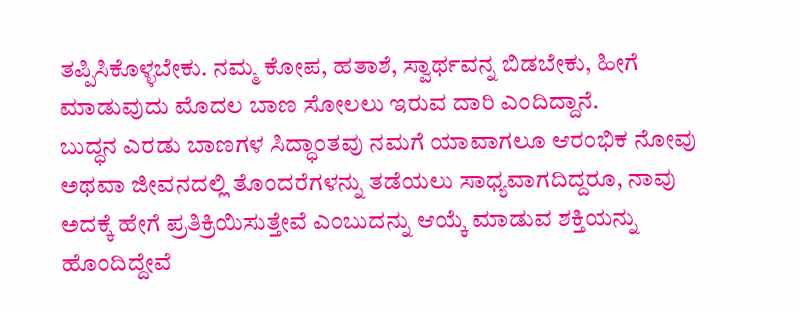ತಪ್ಪಿಸಿಕೊಳ್ಳಬೇಕು. ನಮ್ಮ ಕೋಪ, ಹತಾಶೆ, ಸ್ವಾರ್ಥವನ್ನ ಬಿಡಬೇಕು, ಹೀಗೆ ಮಾಡುವುದು ಮೊದಲ ಬಾಣ ಸೋಲಲು ಇರುವ ದಾರಿ ಎಂದಿದ್ದಾನೆ.
ಬುದ್ಧನ ಎರಡು ಬಾಣಗಳ ಸಿದ್ಧಾಂತವು ನಮಗೆ ಯಾವಾಗಲೂ ಆರಂಭಿಕ ನೋವು ಅಥವಾ ಜೀವನದಲ್ಲಿ ತೊಂದರೆಗಳನ್ನು ತಡೆಯಲು ಸಾಧ್ಯವಾಗದಿದ್ದರೂ, ನಾವು ಅದಕ್ಕೆ ಹೇಗೆ ಪ್ರತಿಕ್ರಿಯಿಸುತ್ತೇವೆ ಎಂಬುದನ್ನು ಆಯ್ಕೆ ಮಾಡುವ ಶಕ್ತಿಯನ್ನು ಹೊಂದಿದ್ದೇವೆ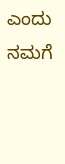ಎಂದು ನಮಗೆ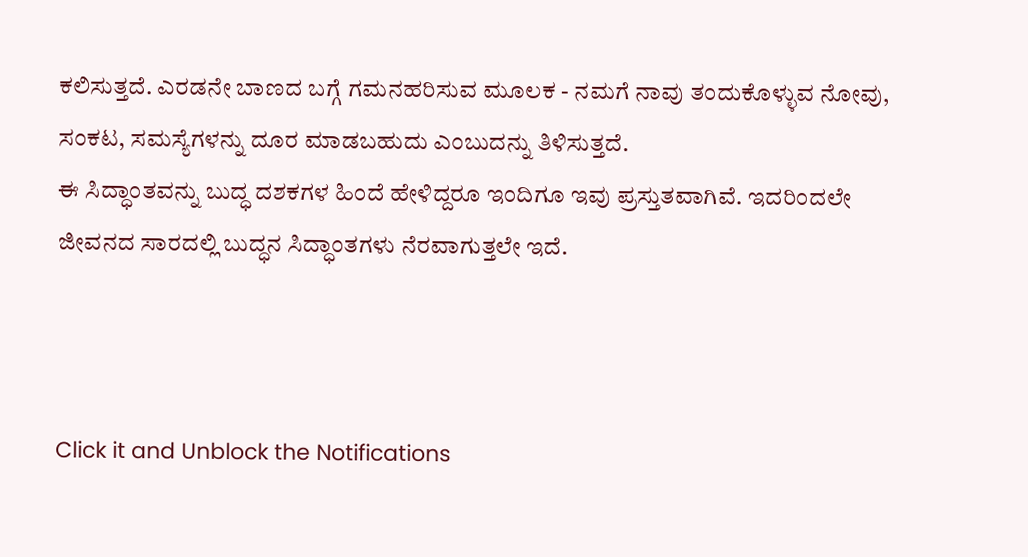ಕಲಿಸುತ್ತದೆ. ಎರಡನೇ ಬಾಣದ ಬಗ್ಗೆ ಗಮನಹರಿಸುವ ಮೂಲಕ - ನಮಗೆ ನಾವು ತಂದುಕೊಳ್ಳುವ ನೋವು, ಸಂಕಟ, ಸಮಸ್ಯೆಗಳನ್ನು ದೂರ ಮಾಡಬಹುದು ಎಂಬುದನ್ನು ತಿಳಿಸುತ್ತದೆ.
ಈ ಸಿದ್ಧಾಂತವನ್ನು ಬುದ್ಧ ದಶಕಗಳ ಹಿಂದೆ ಹೇಳಿದ್ದರೂ ಇಂದಿಗೂ ಇವು ಪ್ರಸ್ತುತವಾಗಿವೆ. ಇದರಿಂದಲೇ ಜೀವನದ ಸಾರದಲ್ಲಿ ಬುದ್ಧನ ಸಿದ್ಧಾಂತಗಳು ನೆರವಾಗುತ್ತಲೇ ಇದೆ.



Click it and Unblock the Notifications